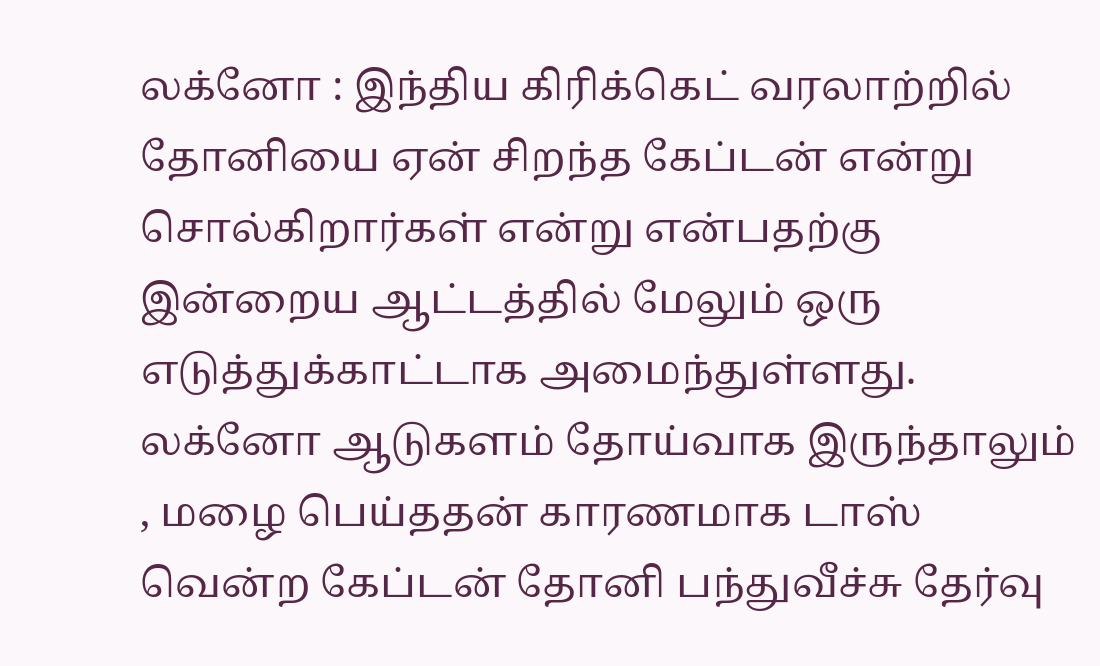லக்னோ : இந்திய கிரிக்கெட் வரலாற்றில் தோனியை ஏன் சிறந்த கேப்டன் என்று சொல்கிறார்கள் என்று என்பதற்கு இன்றைய ஆட்டத்தில் மேலும் ஒரு எடுத்துக்காட்டாக அமைந்துள்ளது.
லக்னோ ஆடுகளம் தோய்வாக இருந்தாலும் , மழை பெய்ததன் காரணமாக டாஸ் வென்ற கேப்டன் தோனி பந்துவீச்சு தேர்வு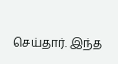செய்தார். இந்த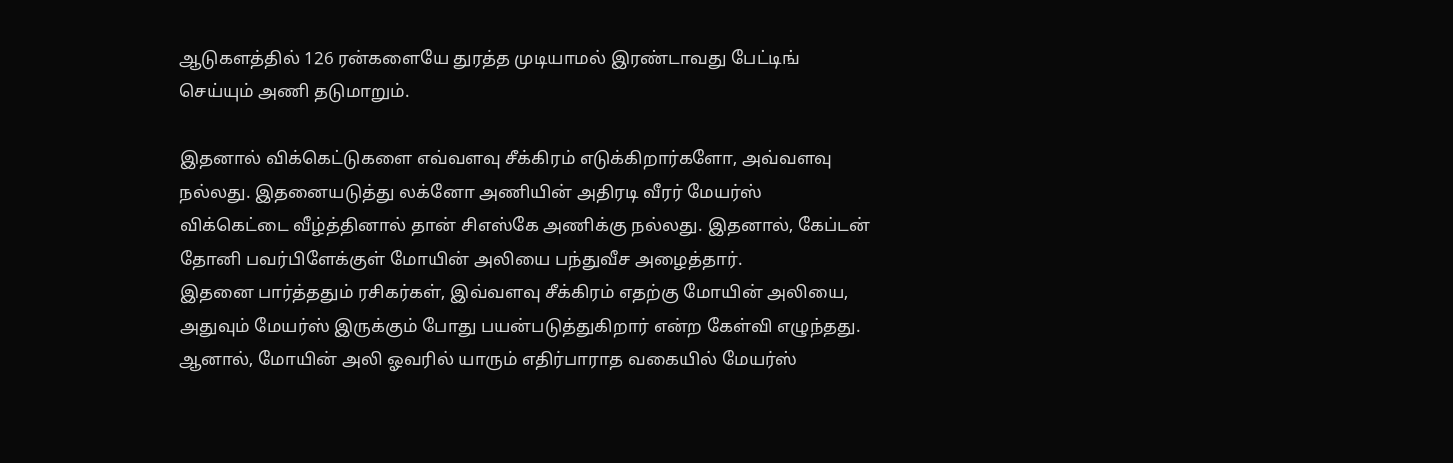ஆடுகளத்தில் 126 ரன்களையே துரத்த முடியாமல் இரண்டாவது பேட்டிங் செய்யும் அணி தடுமாறும்.

இதனால் விக்கெட்டுகளை எவ்வளவு சீக்கிரம் எடுக்கிறார்களோ, அவ்வளவு நல்லது. இதனையடுத்து லக்னோ அணியின் அதிரடி வீரர் மேயர்ஸ் விக்கெட்டை வீழ்த்தினால் தான் சிஎஸ்கே அணிக்கு நல்லது. இதனால், கேப்டன் தோனி பவர்பிளேக்குள் மோயின் அலியை பந்துவீச அழைத்தார்.
இதனை பார்த்ததும் ரசிகர்கள், இவ்வளவு சீக்கிரம் எதற்கு மோயின் அலியை, அதுவும் மேயர்ஸ் இருக்கும் போது பயன்படுத்துகிறார் என்ற கேள்வி எழுந்தது. ஆனால், மோயின் அலி ஓவரில் யாரும் எதிர்பாராத வகையில் மேயர்ஸ்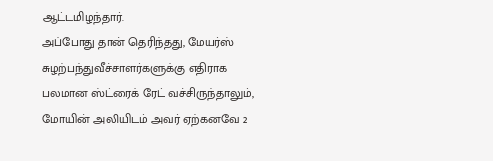ஆட்டமிழந்தார்.
அப்போது தான் தெரிந்தது, மேயர்ஸ் சுழற்பந்துவீச்சாளர்களுக்கு எதிராக பலமான ஸ்ட்ரைக் ரேட் வச்சிருந்தாலும், மோயின் அலியிடம் அவர் ஏற்கனவே 2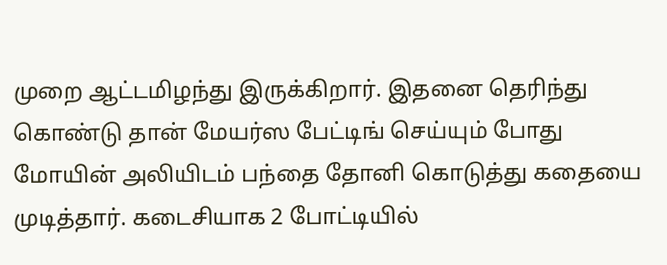முறை ஆட்டமிழந்து இருக்கிறார். இதனை தெரிந்து கொண்டு தான் மேயர்ஸ பேட்டிங் செய்யும் போது மோயின் அலியிடம் பந்தை தோனி கொடுத்து கதையை முடித்தார். கடைசியாக 2 போட்டியில்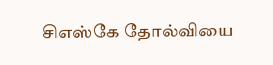சிஎஸ்கே தோல்வியை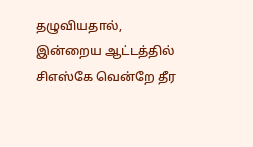தழுவியதால், இன்றைய ஆட்டத்தில் சிஎஸ்கே வென்றே தீர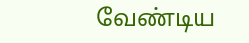வேண்டிய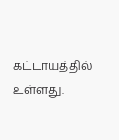கட்டாயத்தில் உள்ளது.